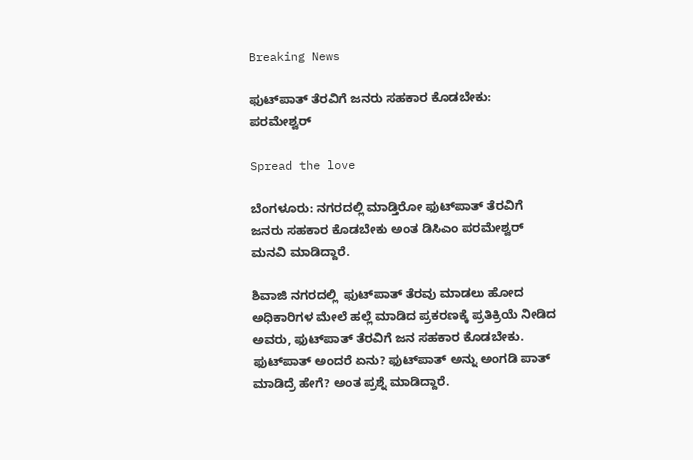Breaking News

ಫುಟ್‌ಪಾತ್ ತೆರವಿಗೆ ಜನರು ಸಹಕಾರ ಕೊಡಬೇಕು: ಪರಮೇಶ್ವರ್‌

Spread the love

ಬೆಂಗಳೂರು: ನಗರದಲ್ಲಿ ಮಾಡ್ತಿರೋ ಫುಟ್‌ಪಾತ್‌ ತೆರವಿಗೆ ಜನರು ಸಹಕಾರ ಕೊಡಬೇಕು ಅಂತ ಡಿಸಿಎಂ ಪರಮೇಶ್ವರ್  ಮನವಿ ಮಾಡಿದ್ದಾರೆ.

ಶಿವಾಜಿ ನಗರದಲ್ಲಿ  ಫುಟ್‌ಪಾತ್ ತೆರವು ಮಾಡಲು ಹೋದ ಅಧಿಕಾರಿಗಳ ಮೇಲೆ ಹಲ್ಲೆ ಮಾಡಿದ ಪ್ರಕರಣಕ್ಕೆ ಪ್ರತಿಕ್ರಿಯೆ ನೀಡಿದ ಅವರು, ಫುಟ್‌ಪಾತ್ ತೆರವಿಗೆ ಜನ ಸಹಕಾರ ಕೊಡಬೇಕು. ಫುಟ್‌ಪಾತ್ ಅಂದರೆ ಏನು? ಫುಟ್‌ಪಾತ್ ಅನ್ನು ಅಂಗಡಿ ಪಾತ್ ಮಾಡಿದ್ರೆ ಹೇಗೆ? ಅಂತ ಪ್ರಶ್ನೆ ಮಾಡಿದ್ದಾರೆ.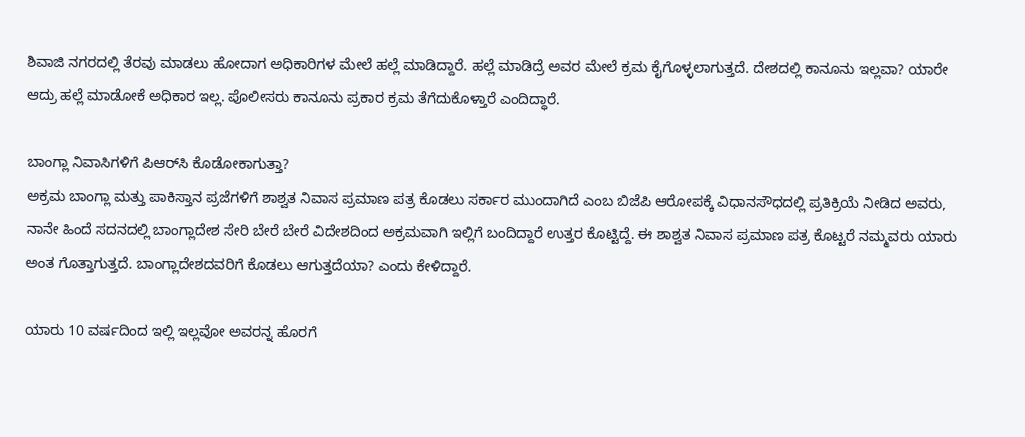ಶಿವಾಜಿ ನಗರದಲ್ಲಿ ತೆರವು ಮಾಡಲು ಹೋದಾಗ ಅಧಿಕಾರಿಗಳ ಮೇಲೆ ಹಲ್ಲೆ ಮಾಡಿದ್ದಾರೆ. ಹಲ್ಲೆ ಮಾಡಿದ್ರೆ ಅವರ ಮೇಲೆ ಕ್ರಮ ಕೈಗೊಳ್ಳಲಾಗುತ್ತದೆ. ದೇಶದಲ್ಲಿ ಕಾನೂನು ಇಲ್ಲವಾ? ಯಾರೇ ಆದ್ರು ಹಲ್ಲೆ ಮಾಡೋಕೆ ಅಧಿಕಾರ ಇಲ್ಲ. ಪೊಲೀಸರು ಕಾನೂನು ಪ್ರಕಾರ ಕ್ರಮ ತೆಗೆದುಕೊಳ್ತಾರೆ ಎಂದಿದ್ಧಾರೆ.

ಬಾಂಗ್ಲಾ ನಿವಾಸಿಗಳಿಗೆ ಪಿಆರ್‌ಸಿ ಕೊಡೋಕಾಗುತ್ತಾ?
ಅಕ್ರಮ ಬಾಂಗ್ಲಾ ಮತ್ತು ಪಾಕಿಸ್ತಾನ ಪ್ರಜೆಗಳಿಗೆ ಶಾಶ್ವತ ನಿವಾಸ ಪ್ರಮಾಣ ಪತ್ರ ಕೊಡಲು ಸರ್ಕಾರ ಮುಂದಾಗಿದೆ ಎಂಬ ಬಿಜೆಪಿ ಆರೋಪಕ್ಕೆ ವಿಧಾನಸೌಧದಲ್ಲಿ ಪ್ರತಿಕ್ರಿಯೆ ನೀಡಿದ ಅವರು, ನಾನೇ ಹಿಂದೆ ಸದನದಲ್ಲಿ ಬಾಂಗ್ಲಾದೇಶ ಸೇರಿ ಬೇರೆ ಬೇರೆ ವಿದೇಶದಿಂದ ಅಕ್ರಮವಾಗಿ ಇಲ್ಲಿಗೆ ಬಂದಿದ್ದಾರೆ ಉತ್ತರ ಕೊಟ್ಟಿದ್ದೆ. ಈ ಶಾಶ್ವತ ನಿವಾಸ ಪ್ರಮಾಣ ಪತ್ರ ಕೊಟ್ಟರೆ ನಮ್ಮವರು ಯಾರು ಅಂತ ಗೊತ್ತಾಗುತ್ತದೆ. ಬಾಂಗ್ಲಾದೇಶದವರಿಗೆ ಕೊಡಲು ಆಗುತ್ತದೆಯಾ? ಎಂದು ಕೇಳಿದ್ದಾರೆ.

ಯಾರು 10 ವರ್ಷದಿಂದ ಇಲ್ಲಿ ಇಲ್ಲವೋ ಅವರನ್ನ ಹೊರಗೆ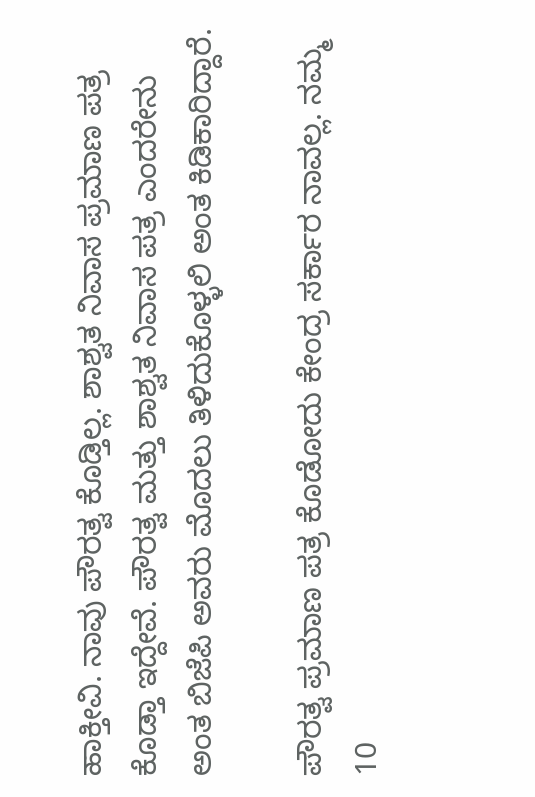ಹಾಕ್ತೀವಿ. ನಾವು ಪೌರತ್ವ ಕೊಡ್ತಿಲ್ಲ. ಶಾಶ್ವತ ನಿವಾಸ ಪ್ರಮಾಣ ಪತ್ರ ಕೊಡ್ತಾ ಇದ್ದೇವೆ. ಪೌರತ್ವ ಮತ್ತು ಶಾಶ್ವತ ನಿವಾಸ ಪತ್ರ ಎಂದರೇನು ಅಂತ ಬಿಜೆಪಿ ಅವರು ಮೊದಲು ತಿಳಿದುಕೊಳ್ಳಲಿ ಅಂತ ಕಿಡಿಕಾರಿದ್ದಾರೆ.

ಪೌರತ್ವ ಪ್ರಮಾಣ ಪತ್ರ ಕೊಡೋದು ಕೇಂದ್ರ ಸರ್ಕಾರ ನಾವಲ್ಲ. ನಮ್ಮ 10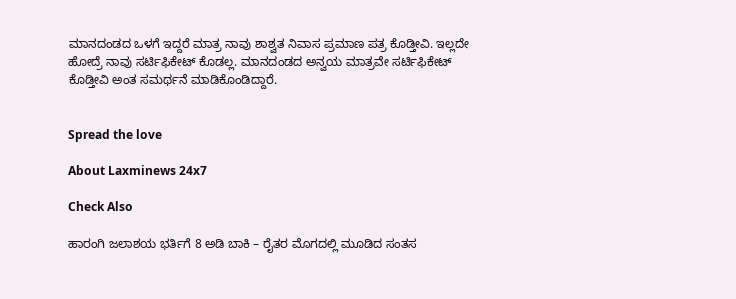ಮಾನದಂಡದ ಒಳಗೆ ಇದ್ದರೆ ‌ಮಾತ್ರ ನಾವು ಶಾಶ್ವತ ನಿವಾಸ ಪ್ರಮಾಣ ಪತ್ರ ಕೊಡ್ತೀವಿ. ಇಲ್ಲದೇ ಹೋದ್ರೆ ನಾವು ಸರ್ಟಿಫಿಕೇಟ್ ಕೊಡಲ್ಲ. ಮಾನದಂಡದ ಅನ್ವಯ ಮಾತ್ರವೇ ಸರ್ಟಿಫಿಕೇಟ್ ಕೊಡ್ತೀವಿ ಅಂತ ಸಮರ್ಥನೆ ಮಾಡಿಕೊಂಡಿದ್ದಾರೆ.


Spread the love

About Laxminews 24x7

Check Also

ಹಾರಂಗಿ ಜಲಾಶಯ ಭರ್ತಿಗೆ 8 ಅಡಿ ಬಾಕಿ – ರೈತರ ಮೊಗದಲ್ಲಿ ಮೂಡಿದ ಸಂತಸ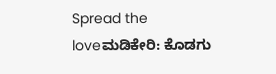Spread the loveಮಡಿಕೇರಿ: ಕೊಡಗು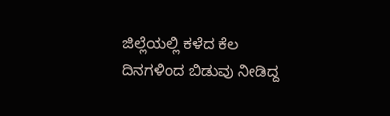ಜಿಲ್ಲೆಯಲ್ಲಿ ಕಳೆದ ಕೆಲ ದಿನಗಳಿಂದ ಬಿಡುವು ನೀಡಿದ್ದ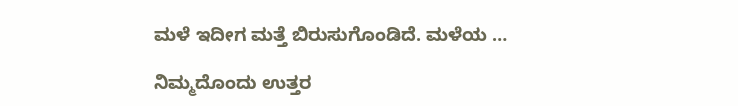ಮಳೆ ಇದೀಗ ಮತ್ತೆ ಬಿರುಸುಗೊಂಡಿದೆ. ಮಳೆಯ …

ನಿಮ್ಮದೊಂದು ಉತ್ತರ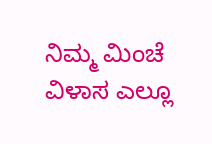ನಿಮ್ಮ ಮಿಂಚೆ ವಿಳಾಸ ಎಲ್ಲೂ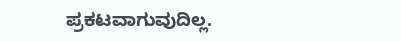ಪ್ರಕಟವಾಗುವುದಿಲ್ಲ.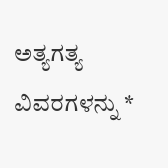ಅತ್ಯಗತ್ಯ ವಿವರಗಳನ್ನು *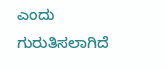ಎಂದು ಗುರುತಿಸಲಾಗಿದೆ